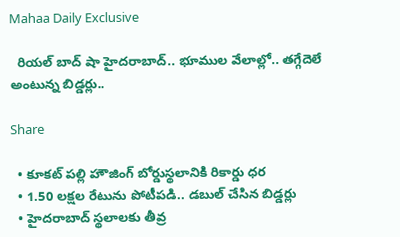Mahaa Daily Exclusive

  రియల్ బాద్ షా హైదరాబాద్.. భూముల వేలాల్లో.. తగ్గేదెలే అంటున్న బిడ్డర్లు..

Share

  • కూకట్ పల్లి హౌజింగ్ బోర్డుస్థలానికి రికార్డు ధర
  • 1.50 లక్షల రేటును పోటీపడి.. డబుల్ చేసిన బిడ్డర్లు
  • హైదరాబాద్ స్థలాలకు తీవ్ర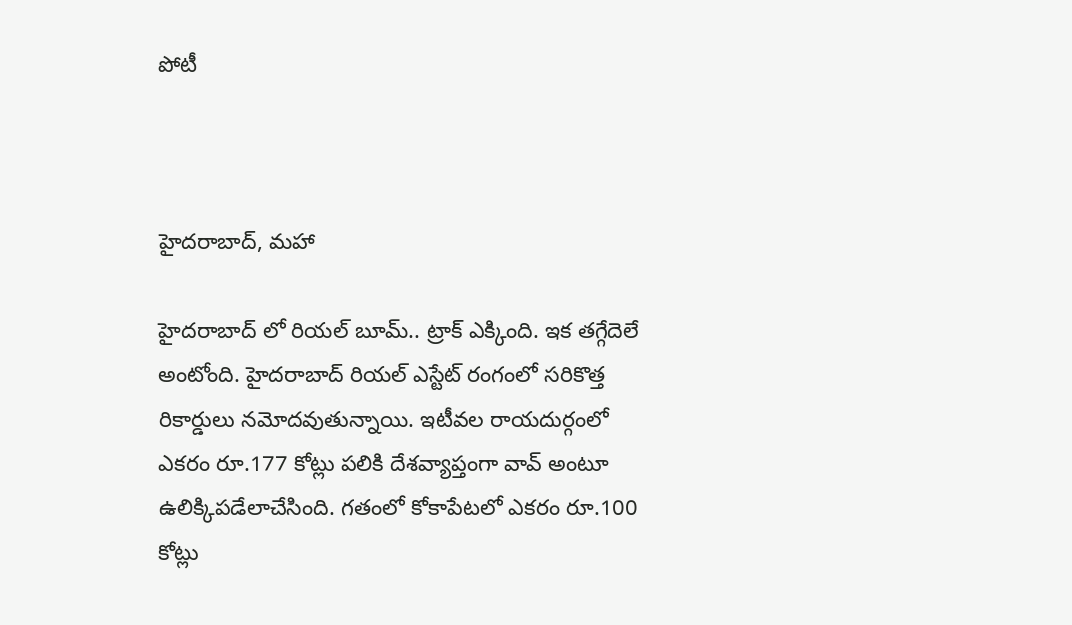పోటీ



హైదరాబాద్, మహా

హైదరాబాద్ లో రియల్ బూమ్.. ట్రాక్ ఎక్కింది. ఇక తగ్గేదెలే అంటోంది. హైదరాబాద్ రియల్ ఎస్టేట్ రంగంలో సరికొత్త రికార్డులు నమోదవుతున్నాయి. ఇటీవల రాయదుర్గంలో ఎకరం రూ.177 కోట్లు పలికి దేశవ్యాప్తంగా వావ్ అంటూ ఉలిక్కిపడేలాచేసింది. గతంలో కోకాపేటలో ఎకరం రూ.100 కోట్లు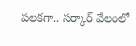పలకగా.. సర్కార్ వేలంలో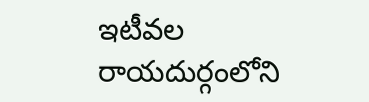ఇటీవల రాయదుర్గంలోని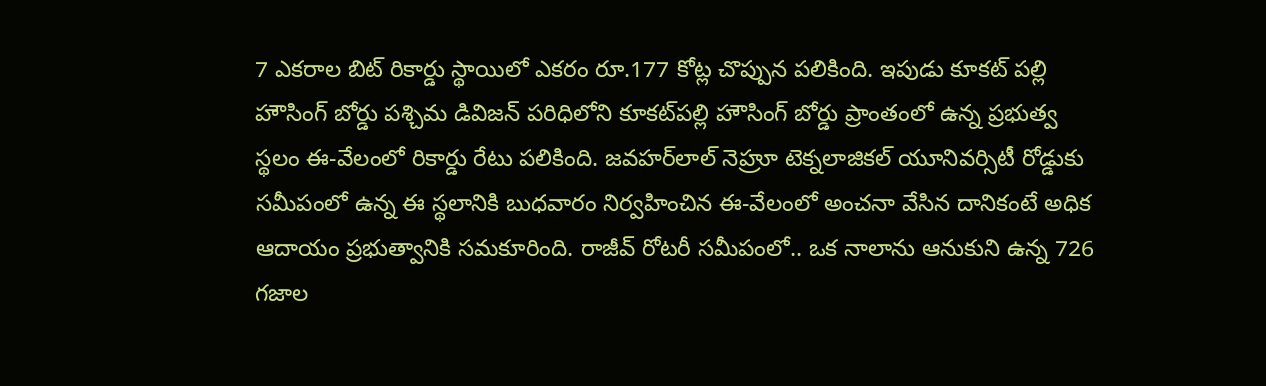7 ఎకరాల బిట్ రికార్డు స్థాయిలో ఎకరం రూ.177 కోట్ల చొప్పున పలికింది. ఇపుడు కూకట్ పల్లి హౌసింగ్‌ బోర్డు పశ్చిమ డివిజన్ పరిధిలోని కూకట్‌పల్లి హౌసింగ్‌ బోర్డు ప్రాంతంలో ఉన్న ప్రభుత్వ స్థలం ఈ-వేలంలో రికార్డు రేటు పలికింది. జవహర్‌లాల్ నెహ్రూ టెక్నలాజికల్ యూనివర్సిటీ రోడ్డుకు సమీపంలో ఉన్న ఈ స్థలానికి బుధవారం నిర్వహించిన ఈ-వేలంలో అంచనా వేసిన దానికంటే అధిక ఆదాయం ప్రభుత్వానికి సమకూరింది. రాజీవ్ రోటరీ సమీపంలో.. ఒక నాలాను ఆనుకుని ఉన్న 726 గజాల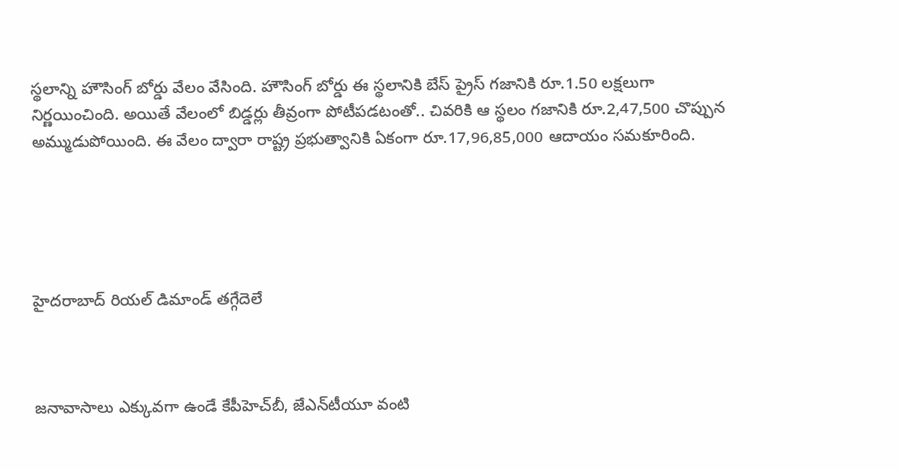స్థలాన్ని హౌసింగ్ బోర్డు వేలం వేసింది. హౌసింగ్‌ బోర్డు ఈ స్థలానికి బేస్ ప్రైస్ గజానికి రూ.1.50 లక్షలుగా నిర్ణయించింది. అయితే వేలంలో బిడ్డర్లు తీవ్రంగా పోటీపడటంతో.. చివరికి ఆ స్థలం గజానికి రూ.2,47,500 చొప్పున అమ్ముడుపోయింది. ఈ వేలం ద్వారా రాష్ట్ర ప్రభుత్వానికి ఏకంగా రూ.17,96,85,000 ఆదాయం సమకూరింది.





హైదరాబాద్ రియల్ డిమాండ్ తగ్గేదెలే



జనావాసాలు ఎక్కువగా ఉండే కేపీహెచ్‌బీ, జేఎన్‌టీయూ వంటి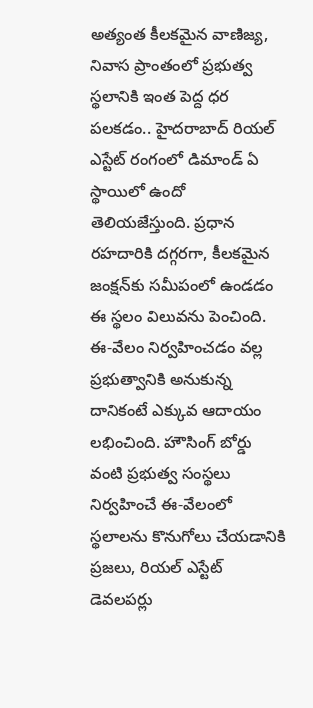అత్యంత కీలకమైన వాణిజ్య, నివాస ప్రాంతంలో ప్రభుత్వ స్థలానికి ఇంత పెద్ద ధర పలకడం.. హైదరాబాద్‌ రియల్ ఎస్టేట్ రంగంలో డిమాండ్‌ ఏ స్థాయిలో ఉందో తెలియజేస్తుంది. ప్రధాన రహదారికి దగ్గరగా, కీలకమైన జంక్షన్‌కు సమీపంలో ఉండడం ఈ స్థలం విలువను పెంచింది. ఈ-వేలం నిర్వహించడం వల్ల ప్రభుత్వానికి అనుకున్న దానికంటే ఎక్కువ ఆదాయం లభించింది. హౌసింగ్‌ బోర్డు వంటి ప్రభుత్వ సంస్థలు నిర్వహించే ఈ-వేలంలో స్థలాలను కొనుగోలు చేయడానికి ప్రజలు, రియల్ ఎస్టేట్ డెవలపర్లు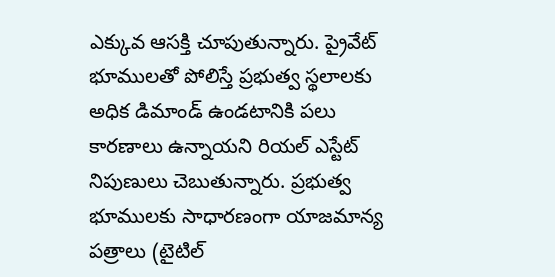ఎక్కువ ఆసక్తి చూపుతున్నారు. ప్రైవేట్ భూములతో పోలిస్తే ప్రభుత్వ స్థలాలకు అధిక డిమాండ్ ఉండటానికి పలు కారణాలు ఉన్నాయని రియల్ ఎస్టేట్ నిపుణులు చెబుతున్నారు. ప్రభుత్వ భూములకు సాధారణంగా యాజమాన్య పత్రాలు (టైటిల్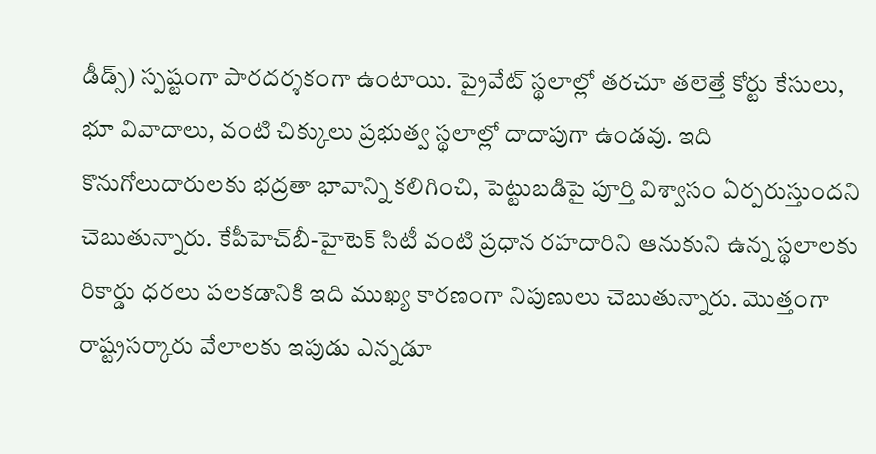డీడ్స్) స్పష్టంగా పారదర్శకంగా ఉంటాయి. ప్రైవేట్ స్థలాల్లో తరచూ తలెత్తే కోర్టు కేసులు, భూ వివాదాలు, వంటి చిక్కులు ప్రభుత్వ స్థలాల్లో దాదాపుగా ఉండవు. ఇది కొనుగోలుదారులకు భద్రతా భావాన్ని కలిగించి, పెట్టుబడిపై పూర్తి విశ్వాసం ఏర్పరుస్తుందని చెబుతున్నారు. కేపీహెచ్‌బీ-హైటెక్ సిటీ వంటి ప్రధాన రహదారిని ఆనుకుని ఉన్న స్థలాలకు రికార్డు ధరలు పలకడానికి ఇది ముఖ్య కారణంగా నిపుణులు చెబుతున్నారు. మొత్తంగా రాష్ట్రసర్కారు వేలాలకు ఇపుడు ఎన్నడూ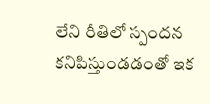లేని రీతిలో స్పందన కనిపిస్తుండడంతో ఇక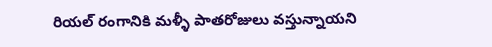రియల్ రంగానికి మళ్ళీ పాతరోజులు వస్తున్నాయని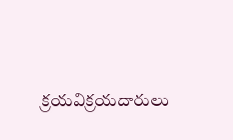క్రయవిక్రయదారులు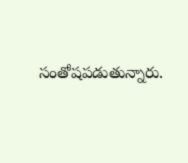సంతోషపడుతున్నారు.